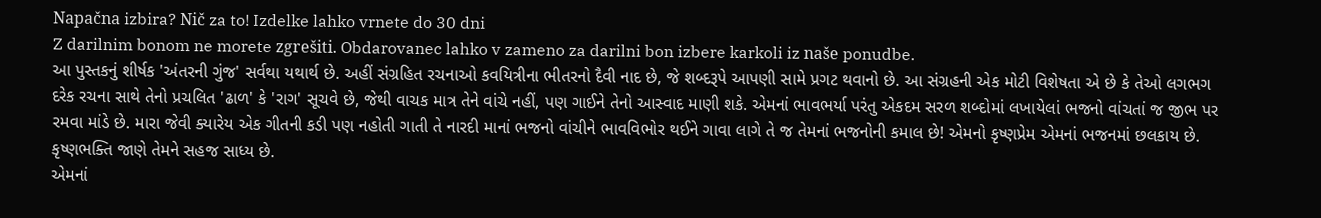Napačna izbira? Nič za to! Izdelke lahko vrnete do 30 dni
Z darilnim bonom ne morete zgrešiti. Obdarovanec lahko v zameno za darilni bon izbere karkoli iz naše ponudbe.
આ પુસ્તકનું શીર્ષક 'અંતરની ગુંજ' સર્વથા યથાર્થ છે. અહીં સંગ્રહિત રચનાઓ કવયિત્રીના ભીતરનો દૈવી નાદ છે, જે શબ્દરૂપે આપણી સામે પ્રગટ થવાનો છે. આ સંગ્રહની એક મોટી વિશેષતા એ છે કે તેઓ લગભગ દરેક રચના સાથે તેનો પ્રચલિત 'ઢાળ' કે 'રાગ' સૂચવે છે, જેથી વાચક માત્ર તેને વાંચે નહીં, પણ ગાઈને તેનો આસ્વાદ માણી શકે. એમનાં ભાવભર્યા પરંતુ એકદમ સરળ શબ્દોમાં લખાયેલાં ભજનો વાંચતાં જ જીભ પર રમવા માંડે છે. મારા જેવી ક્યારેય એક ગીતની કડી પણ નહોતી ગાતી તે નારદી માનાં ભજનો વાંચીને ભાવવિભોર થઈને ગાવા લાગે તે જ તેમનાં ભજનોની કમાલ છે! એમનો કૃષ્ણપ્રેમ એમનાં ભજનમાં છલકાય છે. કૃષ્ણભક્તિ જાણે તેમને સહજ સાધ્ય છે.
એમનાં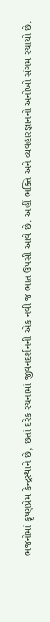ભજનોમાં કૃષ્ણપ્રેમ કેન્દ્રસ્થાને છે, છતાં દરેક રચનામાં જીવનદર્શનની એક નવી જ ભાત ઉપસી આવે છે. અહીં ભક્તિ અને વ્યવહારજ્ઞાનનો અનોખો સંગમ રચાયો છે.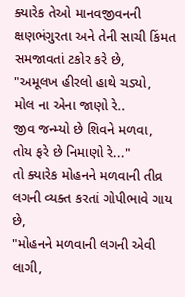ક્યારેક તેઓ માનવજીવનની ક્ષણભંગુરતા અને તેની સાચી કિંમત સમજાવતાં ટકોર કરે છે,
"અમૂલખ હીરલો હાથે ચડ્યો,
મોલ ના એના જાણો રે..
જીવ જન્મ્યો છે શિવને મળવા,
તોય ફરે છે નિમાણો રે..."
તો ક્યારેક મોહનને મળવાની તીવ્ર લગની વ્યક્ત કરતાં ગોપીભાવે ગાય છે,
"મોહનને મળવાની લગની એવી લાગી,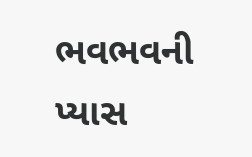ભવભવની પ્યાસ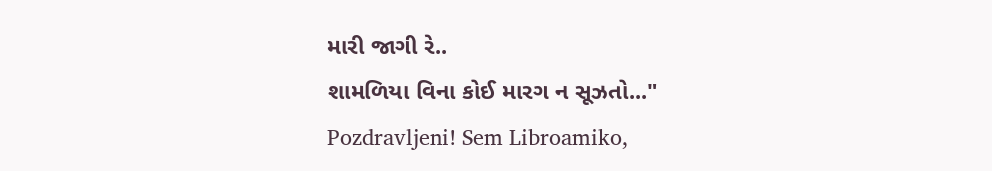મારી જાગી રે..
શામળિયા વિના કોઈ મારગ ન સૂઝતો..."
Pozdravljeni! Sem Libroamiko,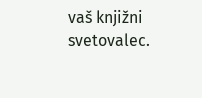vaš knjižni svetovalec.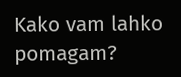Kako vam lahko pomagam?